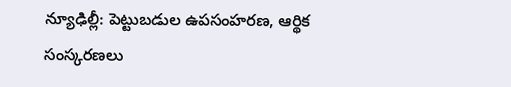న్యూఢిల్లీ: పెట్టుబడుల ఉపసంహరణ, ఆర్థిక సంస్కరణలు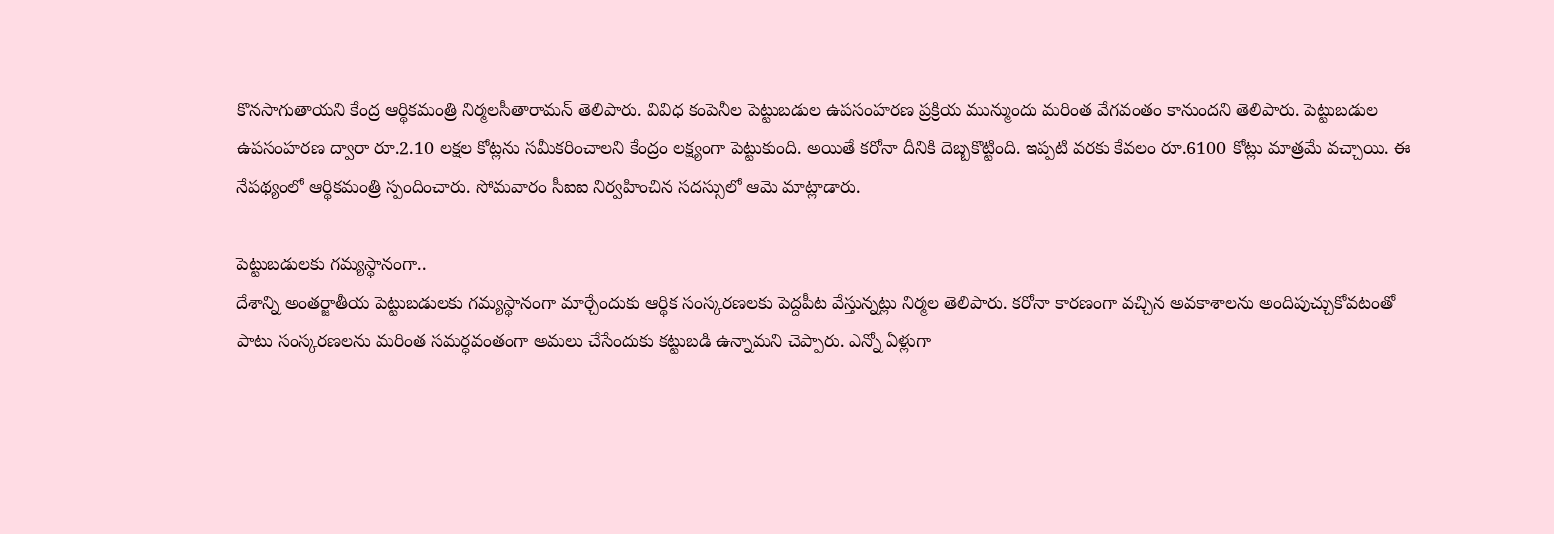కొనసాగుతాయని కేంద్ర ఆర్థికమంత్రి నిర్మలసీతారామన్ తెలిపారు. వివిధ కంపెనీల పెట్టుబడుల ఉపసంహరణ ప్రక్రియ మున్ముందు మరింత వేగవంతం కానుందని తెలిపారు. పెట్టుబడుల ఉపసంహరణ ద్వారా రూ.2.10 లక్షల కోట్లను సమీకరించాలని కేంద్రం లక్ష్యంగా పెట్టుకుంది. అయితే కరోనా దీనికి దెబ్బకొట్టింది. ఇప్పటి వరకు కేవలం రూ.6100 కోట్లు మాత్రమే వచ్చాయి. ఈ నేపథ్యంలో ఆర్థికమంత్రి స్పందించారు. సోమవారం సీఐఐ నిర్వహించిన సదస్సులో ఆమె మాట్లాడారు.

పెట్టుబడులకు గమ్యస్థానంగా..
దేశాన్ని అంతర్జాతీయ పెట్టుబడులకు గమ్యస్థానంగా మార్చేందుకు ఆర్థిక సంస్కరణలకు పెద్దపీట వేస్తున్నట్లు నిర్మల తెలిపారు. కరోనా కారణంగా వచ్చిన అవకాశాలను అందిపుచ్చుకోవటంతో పాటు సంస్కరణలను మరింత సమర్ధవంతంగా అమలు చేసేందుకు కట్టుబడి ఉన్నామని చెప్పారు. ఎన్నో ఏళ్లుగా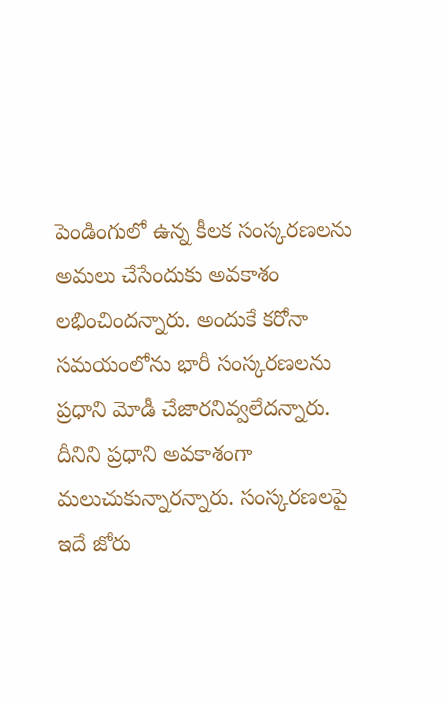పెండింగులో ఉన్న కీలక సంస్కరణలను అమలు చేసేందుకు అవకాశం లభించిందన్నారు. అందుకే కరోనా సమయంలోను భారీ సంస్కరణలను ప్రధాని మోడీ చేజారనివ్వలేదన్నారు. దీనిని ప్రధాని అవకాశంగా మలుచుకున్నారన్నారు. సంస్కరణలపై ఇదే జోరు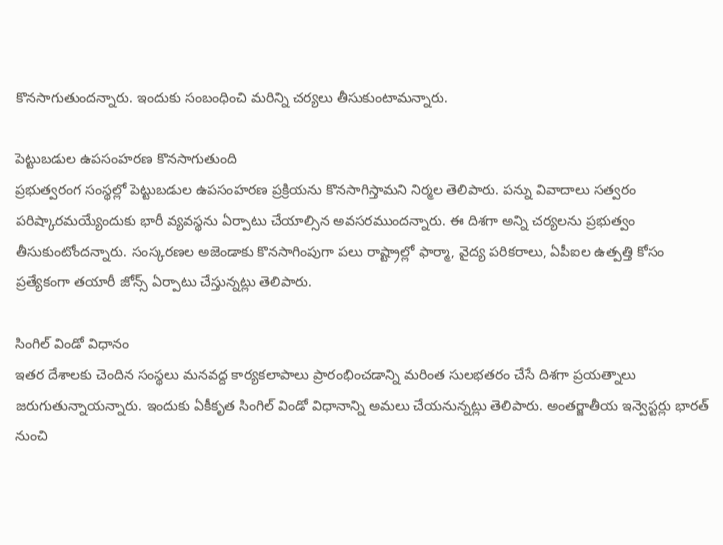కొనసాగుతుందన్నారు. ఇందుకు సంబంధించి మరిన్ని చర్యలు తీసుకుంటామన్నారు.

పెట్టుబడుల ఉపసంహరణ కొనసాగుతుంది
ప్రభుత్వరంగ సంస్థల్లో పెట్టుబడుల ఉపసంహరణ ప్రక్రియను కొనసాగిస్తామని నిర్మల తెలిపారు. పన్ను వివాదాలు సత్వరం పరిష్కారమయ్యేందుకు భారీ వ్యవస్థను ఏర్పాటు చేయాల్సిన అవసరముందన్నారు. ఈ దిశగా అన్ని చర్యలను ప్రభుత్వం తీసుకుంటోందన్నారు. సంస్కరణల అజెండాకు కొనసాగింపుగా పలు రాష్ట్రాల్లో ఫార్మా, వైద్య పరికరాలు, ఏపీఐల ఉత్పత్తి కోసం ప్రత్యేకంగా తయారీ జోన్స్ ఏర్పాటు చేస్తున్నట్లు తెలిపారు.

సింగిల్ విండో విధానం
ఇతర దేశాలకు చెందిన సంస్థలు మనవద్ద కార్యకలాపాలు ప్రారంభించడాన్ని మరింత సులభతరం చేసే దిశగా ప్రయత్నాలు జరుగుతున్నాయన్నారు. ఇందుకు ఏకీకృత సింగిల్ విండో విధానాన్ని అమలు చేయనున్నట్లు తెలిపారు. అంతర్జాతీయ ఇన్వెస్టర్లు భారత్ నుంచి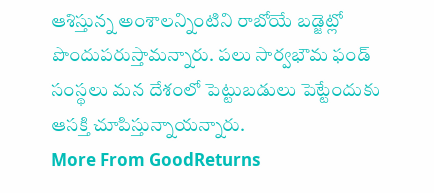ఆశిస్తున్న అంశాలన్నింటిని రాబోయే బడ్జెట్లో పొందుపరుస్తామన్నారు. పలు సార్వభౌమ ఫండ్ సంస్థలు మన దేశంలో పెట్టుబడులు పెట్టేందుకు ఆసక్తి చూపిస్తున్నాయన్నారు.
More From GoodReturns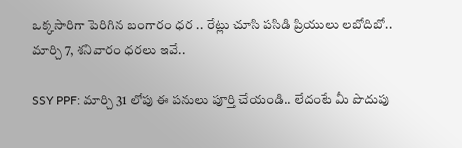ఒక్కసారిగా పెరిగిన బంగారం ధర .. రేట్లు చూసి పసిడి ప్రియులు లబోదిబో.. మార్చి 7, శనివారం ధరలు ఇవే..

SSY PPF: మార్చి 31 లోపు ఈ పనులు పూర్తి చేయండి.. లేదంటే మీ పొదుపు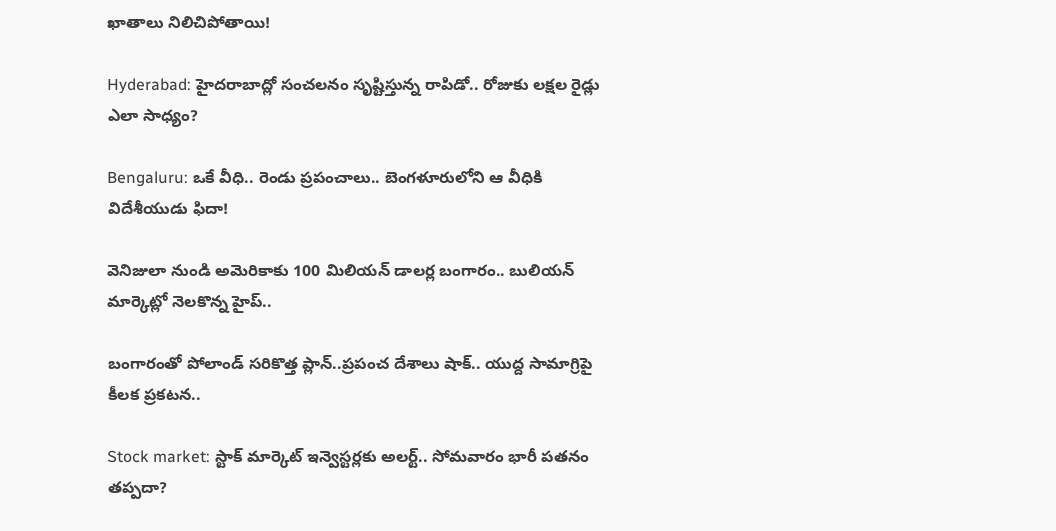ఖాతాలు నిలిచిపోతాయి!

Hyderabad: హైదరాబాద్లో సంచలనం సృష్టిస్తున్న రాపిడో.. రోజుకు లక్షల రైడ్లు ఎలా సాధ్యం?

Bengaluru: ఒకే వీధి.. రెండు ప్రపంచాలు.. బెంగళూరులోని ఆ వీధికి విదేశీయుడు ఫిదా!

వెనిజులా నుండి అమెరికాకు 100 మిలియన్ డాలర్ల బంగారం.. బులియన్ మార్కెట్లో నెలకొన్న హైప్..

బంగారంతో పోలాండ్ సరికొత్త ప్లాన్..ప్రపంచ దేశాలు షాక్.. యుద్ద సామాగ్రిపై కీలక ప్రకటన..

Stock market: స్టాక్ మార్కెట్ ఇన్వెస్టర్లకు అలర్ట్.. సోమవారం భారీ పతనం తప్పదా?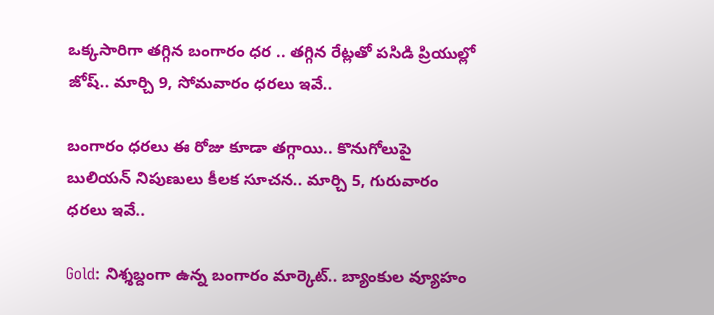ఒక్కసారిగా తగ్గిన బంగారం ధర .. తగ్గిన రేట్లతో పసిడి ప్రియుల్లో జోష్.. మార్చి 9, సోమవారం ధరలు ఇవే..

బంగారం ధరలు ఈ రోజు కూడా తగ్గాయి.. కొనుగోలుపై బులియన్ నిపుణులు కీలక సూచన.. మార్చి 5, గురువారం ధరలు ఇవే..

Gold: నిశ్శబ్దంగా ఉన్న బంగారం మార్కెట్.. బ్యాంకుల వ్యూహం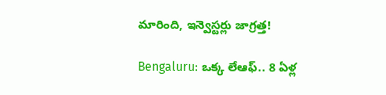మారింది, ఇన్వెస్టర్లు జాగ్రత్త!

Bengaluru: ఒక్క లేఆఫ్.. 8 ఏళ్ల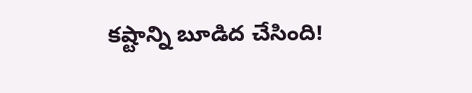కష్టాన్ని బూడిద చేసింది!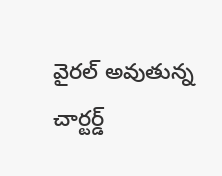వైరల్ అవుతున్న చార్టర్డ్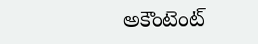అకౌంటెంట్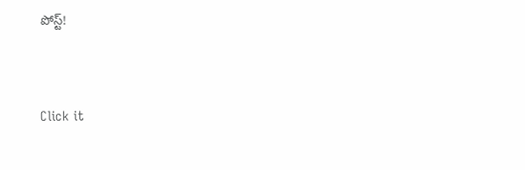పోస్ట్!



Click it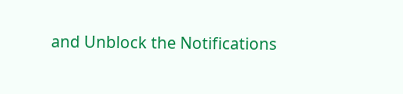and Unblock the Notifications